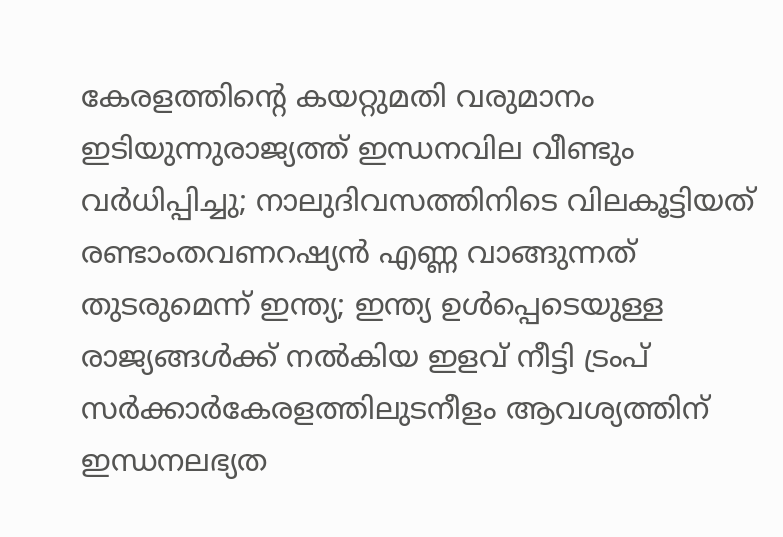കേരളത്തിന്റെ കയറ്റുമതി വരുമാനം ഇടിയുന്നുരാജ്യത്ത് ഇന്ധനവില വീണ്ടും വർ‌ധിപ്പിച്ചു; നാലുദിവസത്തിനിടെ വിലകൂട്ടിയത് രണ്ടാംതവണറഷ്യൻ എണ്ണ വാങ്ങുന്നത് തുടരുമെന്ന് ഇന്ത്യ; ഇന്ത്യ ഉൾപ്പെടെയുള്ള രാജ്യങ്ങൾക്ക് നൽകിയ ഇളവ് നീട്ടി ട്രംപ് സർക്കാർകേരളത്തിലുടനീളം ആവശ്യത്തിന് ഇന്ധനലഭ്യത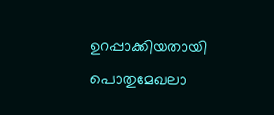ഉറപ്പാക്കിയതായി പൊതുമേഖലാ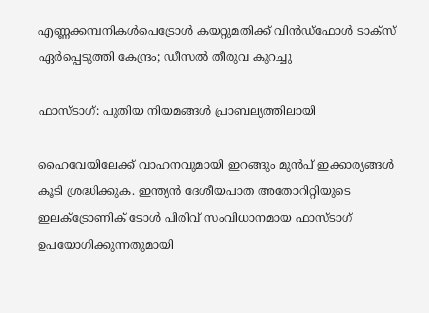എണ്ണക്കമ്പനികൾപെട്രോൾ കയറ്റുമതിക്ക് വിൻഡ്ഫോൾ ടാക്സ് ഏർപ്പെടുത്തി കേന്ദ്രം; ഡീസൽ തീരുവ കുറച്ചു

ഫാസ്ടാഗ്: പുതിയ നിയമങ്ങൾ പ്രാബല്യത്തിലായി

ഹൈവേയിലേക്ക് വാഹനവുമായി ഇറങ്ങും മുൻപ് ഇക്കാര്യങ്ങൾ കൂടി ശ്രദ്ധിക്കുക. ഇന്ത്യൻ ദേശീയപാത അതോറിറ്റിയുടെ ഇലക്ട്രോണിക് ടോൾ പിരിവ് സംവിധാനമായ ഫാസ്ടാഗ് ഉപയോഗിക്കുന്നതുമായി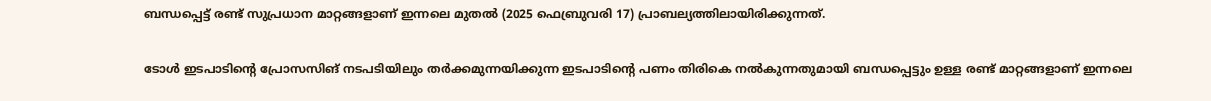ബന്ധപ്പെട്ട് രണ്ട് സുപ്രധാന മാറ്റങ്ങളാണ് ഇന്നലെ മുതൽ (2025 ഫെബ്രുവരി 17) പ്രാബല്യത്തിലായിരിക്കുന്നത്.

ടോൾ ഇടപാടിന്റെ പ്രോസസിങ് നടപടിയിലും തർക്കമുന്നയിക്കുന്ന ഇടപാടിന്റെ പണം തിരികെ നൽകുന്നതുമായി ബന്ധപ്പെട്ടും ഉള്ള രണ്ട് മാറ്റങ്ങളാണ് ഇന്നലെ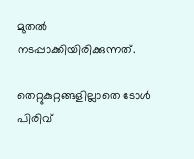മുതൽ നടപ്പാക്കിയിരിക്കുന്നത്.

തെറ്റുകുറ്റങ്ങളില്ലാതെ ടോൾ പിരിവ്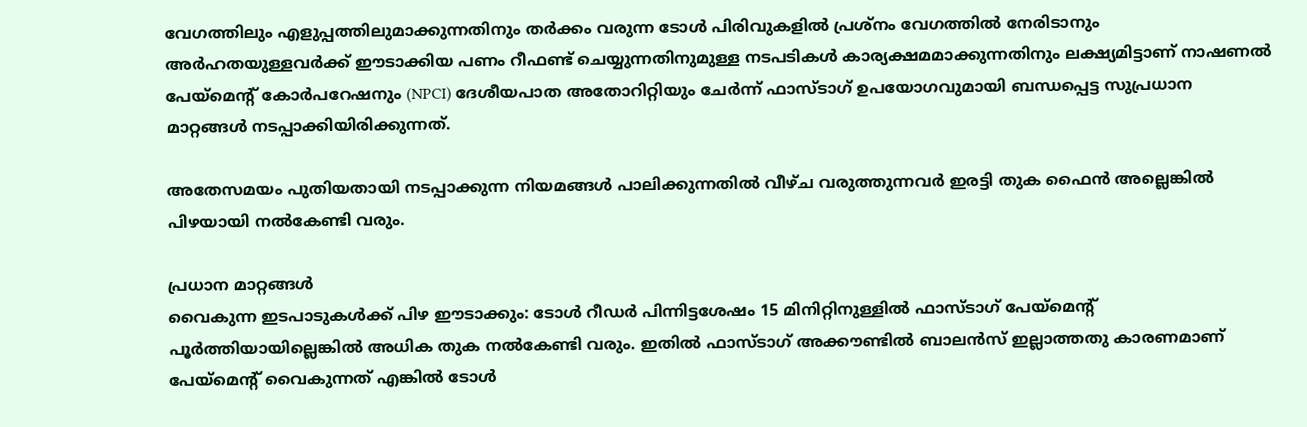വേഗത്തിലും എളുപ്പത്തിലുമാക്കുന്നതിനും തർക്കം വരുന്ന ടോൾ പിരിവുകളിൽ പ്രശ്നം വേഗത്തിൽ നേരിടാനും അർഹതയുള്ളവർക്ക് ഈടാക്കിയ പണം റീഫണ്ട് ചെയ്യുന്നതിനുമുള്ള നടപടികൾ കാര്യക്ഷമമാക്കുന്നതിനും ലക്ഷ്യമിട്ടാണ് നാഷണൽ പേയ്മെന്റ് കോർപറേഷനും (NPCI) ദേശീയപാത അതോറിറ്റിയും ചേർന്ന് ഫാസ്ടാഗ് ഉപയോഗവുമായി ബന്ധപ്പെട്ട സുപ്രധാന മാറ്റങ്ങൾ നടപ്പാക്കിയിരിക്കുന്നത്.

അതേസമയം പുതിയതായി നടപ്പാക്കുന്ന നിയമങ്ങൾ പാലിക്കുന്നതിൽ വീഴ്ച വരുത്തുന്നവർ ഇരട്ടി തുക ഫൈൻ അല്ലെങ്കിൽ പിഴയായി നൽകേണ്ടി വരും.

പ്രധാന മാറ്റങ്ങൾ
വൈകുന്ന ഇടപാടുകൾക്ക് പിഴ ഈടാക്കും: ടോൾ റീഡർ പിന്നിട്ടശേഷം 15 മിനിറ്റിനുള്ളിൽ ഫാസ്ടാഗ് പേയ്മെന്റ് പൂർത്തിയായില്ലെങ്കിൽ അധിക തുക നൽകേണ്ടി വരും. ഇതിൽ ഫാസ്ടാഗ് അക്കൗണ്ടിൽ ബാലൻസ് ഇല്ലാത്തതു കാരണമാണ് പേയ്മെന്റ് വൈകുന്നത് എങ്കിൽ ടോൾ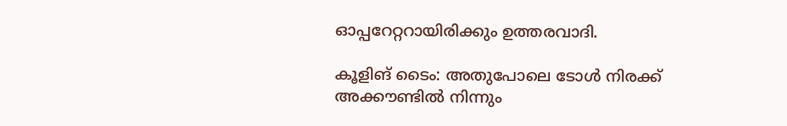ഓപ്പറേറ്ററായിരിക്കും ഉത്തരവാദി.

കൂളിങ് ടൈം: അതുപോലെ ടോൾ നിരക്ക് അക്കൗണ്ടിൽ നിന്നും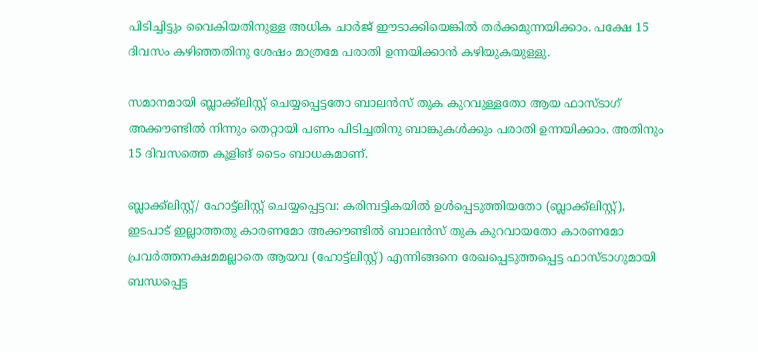പിടിച്ചിട്ടും വൈകിയതിനുള്ള അധിക ചാർജ് ഈടാക്കിയെങ്കിൽ തർക്കമുന്നയിക്കാം. പക്ഷേ 15 ദിവസം കഴിഞ്ഞതിനു ശേഷം മാത്രമേ പരാതി ഉന്നയിക്കാൻ കഴിയുകയുള്ളു.

സമാനമായി ബ്ലാക്ക്ലിസ്റ്റ് ചെയ്യപ്പെട്ടതോ ബാലൻസ് തുക കുറവുള്ളതോ ആയ ഫാസ്ടാഗ് അക്കൗണ്ടിൽ നിന്നും തെറ്റായി പണം പിടിച്ചതിനു ബാങ്കുകൾക്കും പരാതി ഉന്നയിക്കാം. അതിനും 15 ദിവസത്തെ കൂളിങ് ടൈം ബാധകമാണ്.

ബ്ലാക്ക്ലിസ്റ്റ്/ ഹോട്ട്ലിസ്റ്റ് ചെയ്യപ്പെട്ടവ: കരിമ്പട്ടികയിൽ ഉൾപ്പെടുത്തിയതോ (ബ്ലാക്ക്ലിസ്റ്റ്), ഇടപാട് ഇല്ലാത്തതു കാരണമോ അക്കൗണ്ടിൽ ബാലൻസ് തുക കുറവായതോ കാരണമോ പ്രവർത്തനക്ഷമമല്ലാതെ ആയവ (ഹോട്ട്ലിസ്റ്റ്) എന്നിങ്ങനെ രേഖപ്പെടുത്തപ്പെട്ട ഫാസ്ടാഗുമായി ബന്ധപ്പെട്ട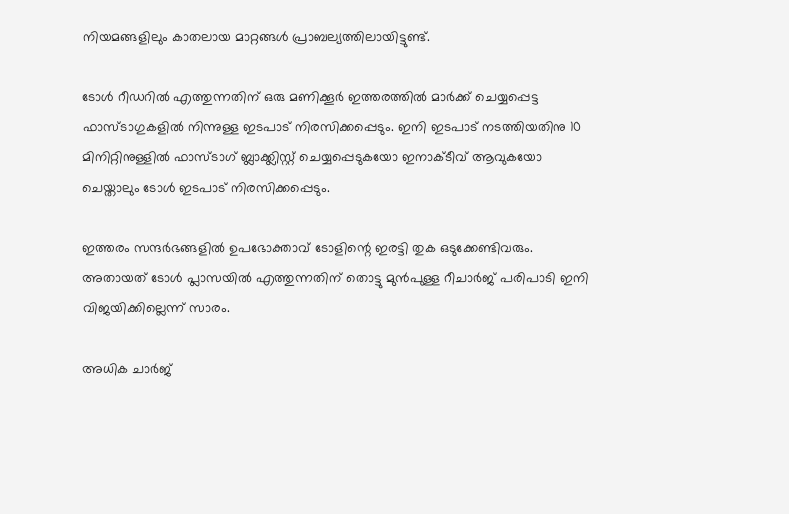നിയമങ്ങളിലും കാതലായ മാറ്റങ്ങൾ പ്രാബല്യത്തിലായിട്ടുണ്ട്.

ടോൾ റീഡറിൽ എത്തുന്നതിന് ഒരു മണിക്കൂർ ഇത്തരത്തിൽ മാർക്ക് ചെയ്യപ്പെട്ട ഫാസ്ടാഗുകളിൽ നിന്നുള്ള ഇടപാട് നിരസിക്കപ്പെടും. ഇനി ഇടപാട് നടത്തിയതിനു 10 മിനിറ്റിനുള്ളിൽ ഫാസ്ടാഗ് ബ്ലാക്ക്ലിസ്റ്റ് ചെയ്യപ്പെടുകയോ ഇനാക്ടീവ് ആവുകയോ ചെയ്താലും ടോൾ ഇടപാട് നിരസിക്കപ്പെടും.

ഇത്തരം സന്ദർഭങ്ങളിൽ ഉപഭോക്താവ് ടോളിന്റെ ഇരട്ടി തുക ഒടുക്കേണ്ടിവരും. അതായത് ടോൾ പ്ലാസയിൽ എത്തുന്നതിന് തൊട്ടു മുൻപുള്ള റീചാർജ് പരിപാടി ഇനി വിജയിക്കില്ലെന്ന് സാരം.

അധിക ചാർജ്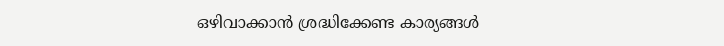ഒഴിവാക്കാൻ ശ്രദ്ധിക്കേണ്ട കാര്യങ്ങൾ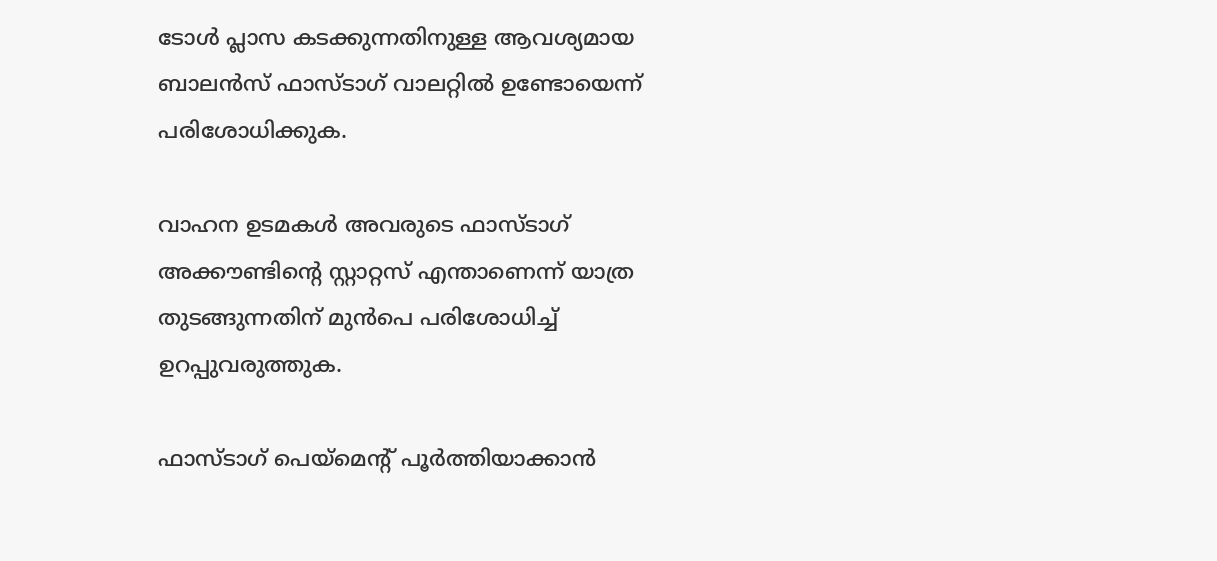ടോൾ പ്ലാസ കടക്കുന്നതിനുള്ള ആവശ്യമായ ബാലൻസ് ഫാസ്ടാഗ് വാലറ്റിൽ ഉണ്ടോയെന്ന് പരിശോധിക്കുക.

വാഹന ഉടമകൾ അവരുടെ ഫാസ്ടാഗ് അക്കൗണ്ടിന്റെ സ്റ്റാറ്റസ് എന്താണെന്ന് യാത്ര തുടങ്ങുന്നതിന് മുൻപെ പരിശോധിച്ച് ഉറപ്പുവരുത്തുക.

ഫാസ്ടാഗ് പെയ്മെന്റ് പൂർത്തിയാക്കാൻ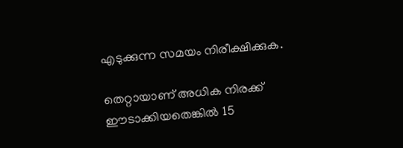എടുക്കുന്ന സമയം നിരീക്ഷിക്കുക.

തെറ്റായാണ് അധിക നിരക്ക് ഈടാക്കിയതെങ്കിൽ 15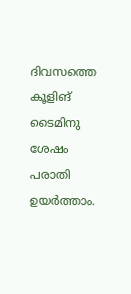ദിവസത്തെ കൂളിങ് ടൈമിനു ശേഷം പരാതി ഉയര്‍ത്താം.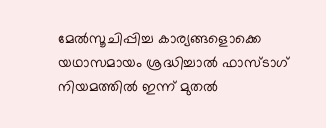മേൽസൂചിപ്പിച്ച കാര്യങ്ങളൊക്കെ യഥാസമായം ശ്രദ്ധിച്ചാൽ ഫാസ്ടാഗ് നിയമത്തിൽ ഇന്ന് മുതൽ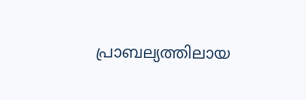പ്രാബല്യത്തിലായ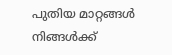പുതിയ മാറ്റങ്ങൾ നിങ്ങൾക്ക്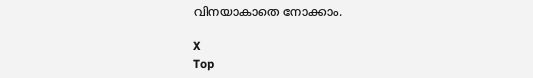വിനയാകാതെ നോക്കാം.

X
Top